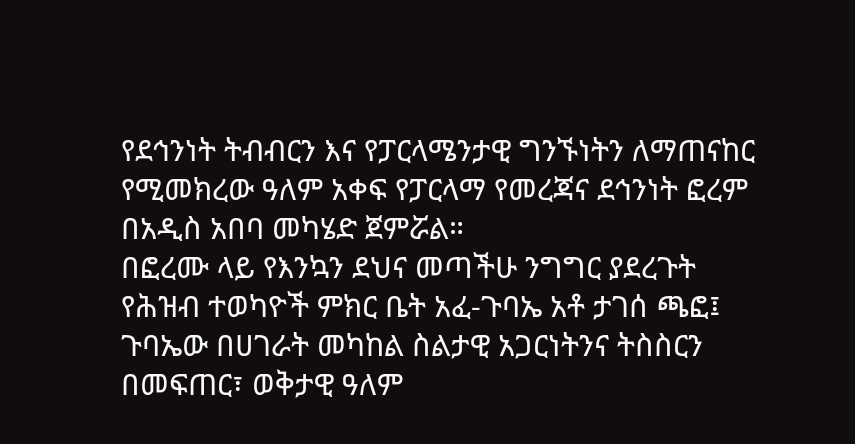የደኅንነት ትብብርን እና የፓርላሜንታዊ ግንኙነትን ለማጠናከር የሚመክረው ዓለም አቀፍ የፓርላማ የመረጃና ደኅንነት ፎረም በአዲስ አበባ መካሄድ ጀምሯል።
በፎረሙ ላይ የእንኳን ደህና መጣችሁ ንግግር ያደረጉት የሕዝብ ተወካዮች ምክር ቤት አፈ-ጉባኤ አቶ ታገሰ ጫፎ፤ ጉባኤው በሀገራት መካከል ስልታዊ አጋርነትንና ትስስርን በመፍጠር፣ ወቅታዊ ዓለም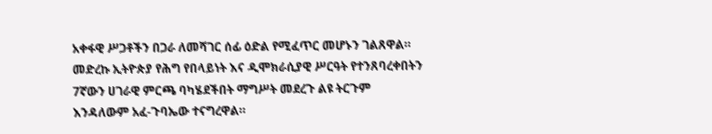አቀፋዊ ሥጋቶችን በጋራ ለመሻገር ሰፊ ዕድል የሚፈጥር መሆኑን ገልጸዋል።
መድረኩ ኢትዮጵያ የሕግ የበላይነት እና ዲሞክራሲያዊ ሥርዓት የተንጸባረቀበትን 7ኛውን ሀገራዊ ምርጫ ባካሄደችበት ማግሥት መደረጉ ልዩ ትርጉም እንዳለውም አፈ-ጉባኤው ተናግረዋል።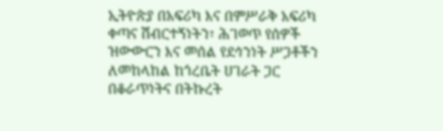ኢትዮጵያ በአፍሪካ እና በምሥራቅ አፍሪካ ቀጣና ሽብርተኝነትን፣ ሕገወጥ የሰዎች ዝውውርን እና መሰል የደኅንነት ሥጋቶችን ለመከላከል ከጎረቤት ሀገራት ጋር በቆራጥነትና በትኩረት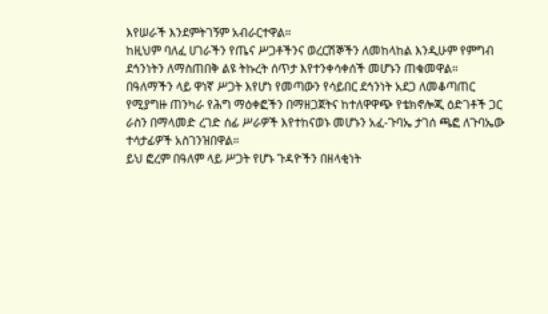እየሠራች እንደምትገኝም አብራርተዋል።
ከዚህም ባለፈ ሀገራችን የጤና ሥጋቶችንና ወረርሽኞችን ለመከላከል እንዲሁም የምግብ ደኅንነትን ለማስጠበቅ ልዩ ትኩረት ሰጥታ እየተንቀሳቀሰች መሆኑን ጠቁመዋል።
በዓለማችን ላይ ዋነኛ ሥጋት እየሆነ የመጣውን የሳይበር ደኅንነት አደጋ ለመቆጣጠር የሚያግዙ ጠንካራ የሕግ ማዕቀፎችን በማዘጋጀትና ከተለዋዋጭ የቴክኖሎጂ ዕድገቶች ጋር ራስን በማላመድ ረገድ ሰፊ ሥራዎች እየተከናወኑ መሆኑን አፈ-ጉባኤ ታገሰ ጫፎ ለጉባኤው ተሳታፊዎች አስገንዝበዋል።
ይህ ፎረም በዓለም ላይ ሥጋት የሆኑ ጉዳዮችን በዘላቂነት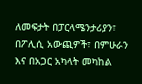ለመፍታት በፓርላሜንታሪያን፣ በፖሊሲ አውጪዎች፣ በምሁራን እና በአጋር አካላት መካከል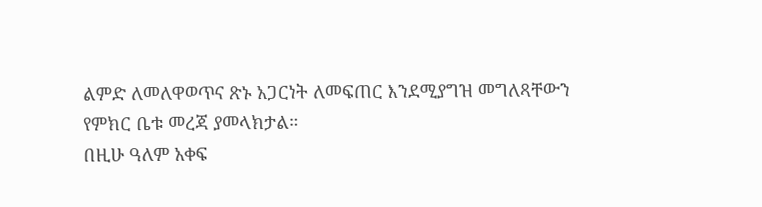ልምድ ለመለዋወጥና ጽኑ አጋርነት ለመፍጠር እንደሚያግዝ መግለጻቸውን የምክር ቤቱ መረጃ ያመላክታል።
በዚሁ ዓለም አቀፍ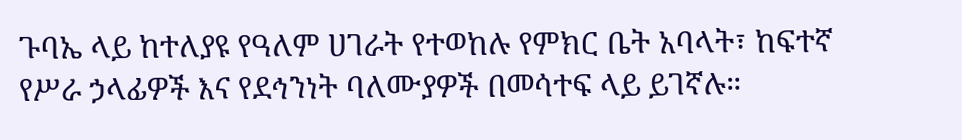ጉባኤ ላይ ከተለያዩ የዓለም ሀገራት የተወከሉ የምክር ቤት አባላት፣ ከፍተኛ የሥራ ኃላፊዎች እና የደኅንነት ባለሙያዎች በመሳተፍ ላይ ይገኛሉ።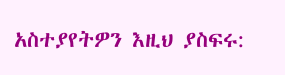አስተያየትዎን እዚህ ያስፍሩ: